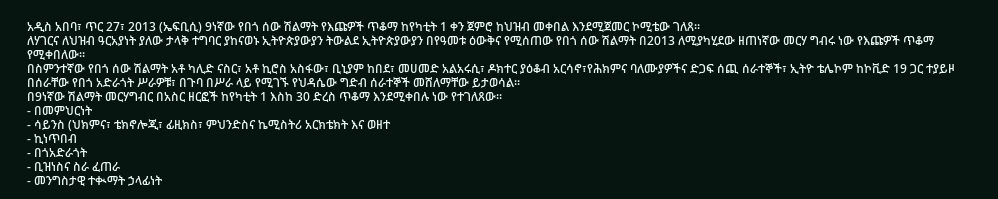አዲስ አበባ፣ ጥር 27፣ 2013 (ኤፍቢሲ) 9ነኛው የበጎ ሰው ሽልማት የእጩዎች ጥቆማ ከየካቲት 1 ቀን ጀምሮ ከህዝብ መቀበል እንደሚጀመር ኮሚቴው ገለጸ፡፡
ለሃገርና ለህዝብ ዓርአያነት ያለው ታላቅ ተግባር ያከናወኑ ኢትዮጵያውያን ትውልደ ኢትዮጵያውያን በየዓመቱ ዕውቅና የሚሰጠው የበጎ ሰው ሽልማት በ2013 ለሚያካሂደው ዘጠነኛው መርሃ ግብሩ ነው የእጩዎች ጥቆማ የሚቀበለው፡፡
በስምንተኛው የበጎ ሰው ሽልማት አቶ ካሊድ ናስር፣ አቶ ኪሮስ አስፋው፣ ቢኒያም ከበደ፣ መሀመድ አልአሩሲ፣ ዶክተር ያዕቆብ አርሳኖ፣የሕክምና ባለሙያዎችና ድጋፍ ሰጪ ሰራተኞች፣ ኢትዮ ቴሌኮም ከኮቪድ 19 ጋር ተያይዞ በሰራቸው የበጎ አድራጎት ሥራዎቹ፣ በጉባ በሥራ ላይ የሚገኙ የህዳሴው ግድብ ሰራተኞች መሸለማቸው ይታወሳል፡፡
በ9ነኛው ሽልማት መርሃግብር በአስር ዘርፎች ከየካቲት 1 እስከ 30 ድረስ ጥቆማ እንደሚቀበሉ ነው የተገለጸው፡፡
- በመምህርነት
- ሳይንስ (ህክምና፣ ቴክኖሎጂ፣ ፊዚክስ፣ ምህንድስና ኬሚስትሪ አርክቴክት እና ወዘተ
- ኪነጥበብ
- በጎአድራጎት
- ቢዝነስና ስራ ፈጠራ
- መንግስታዊ ተቊማት ኃላፊነት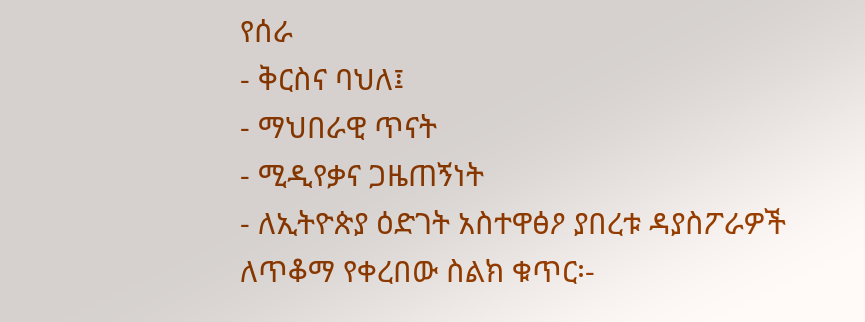የሰራ
- ቅርስና ባህለ፤
- ማህበራዊ ጥናት
- ሚዲየቃና ጋዜጠኝነት
- ለኢትዮጵያ ዕድገት አስተዋፅዖ ያበረቱ ዳያስፖራዎች
ለጥቆማ የቀረበው ስልክ ቁጥር፡-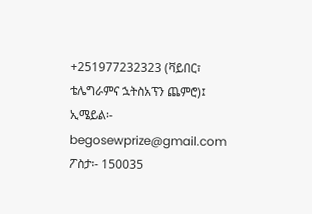+251977232323 (ቫይበር፣ ቴሌግራምና ኋትስአፕን ጨምሮ)፤
ኢሜይል፡- begosewprize@gmail.com
ፖስታ፡- 150035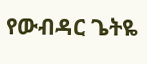የውብዳር ጌትዬ